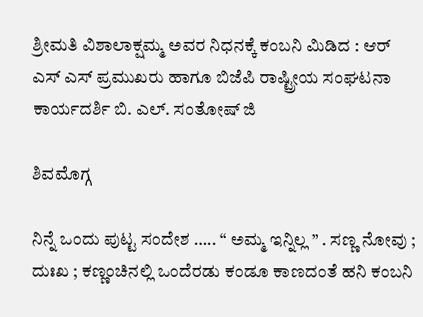ಶ್ರೀಮತಿ ವಿಶಾಲಾಕ್ಷಮ್ಮ ಅವರ ನಿಧನಕ್ಕೆ ಕಂಬನಿ ಮಿಡಿದ : ಆರ್ ಎಸ್ ಎಸ್ ಪ್ರಮುಖರು ಹಾಗೂ ಬಿಜೆಪಿ ರಾಷ್ಟ್ರೀಯ ಸಂಘಟನಾ ಕಾರ್ಯದರ್ಶಿ ಬಿ. ಎಲ್. ಸಂತೋಷ್ ಜಿ

ಶಿವಮೊಗ್ಗ

ನಿನ್ನೆ ಒಂದು ಪುಟ್ಟ ಸಂದೇಶ ….. “ ಅಮ್ಮ ಇನ್ನಿಲ್ಲ ” . ಸಣ್ಣ ನೋವು ; ದುಃಖ ; ಕಣ್ಣಂಚಿನಲ್ಲಿ ಒಂದೆರಡು ಕಂಡೂ ಕಾಣದಂತೆ ಹನಿ ಕಂಬನಿ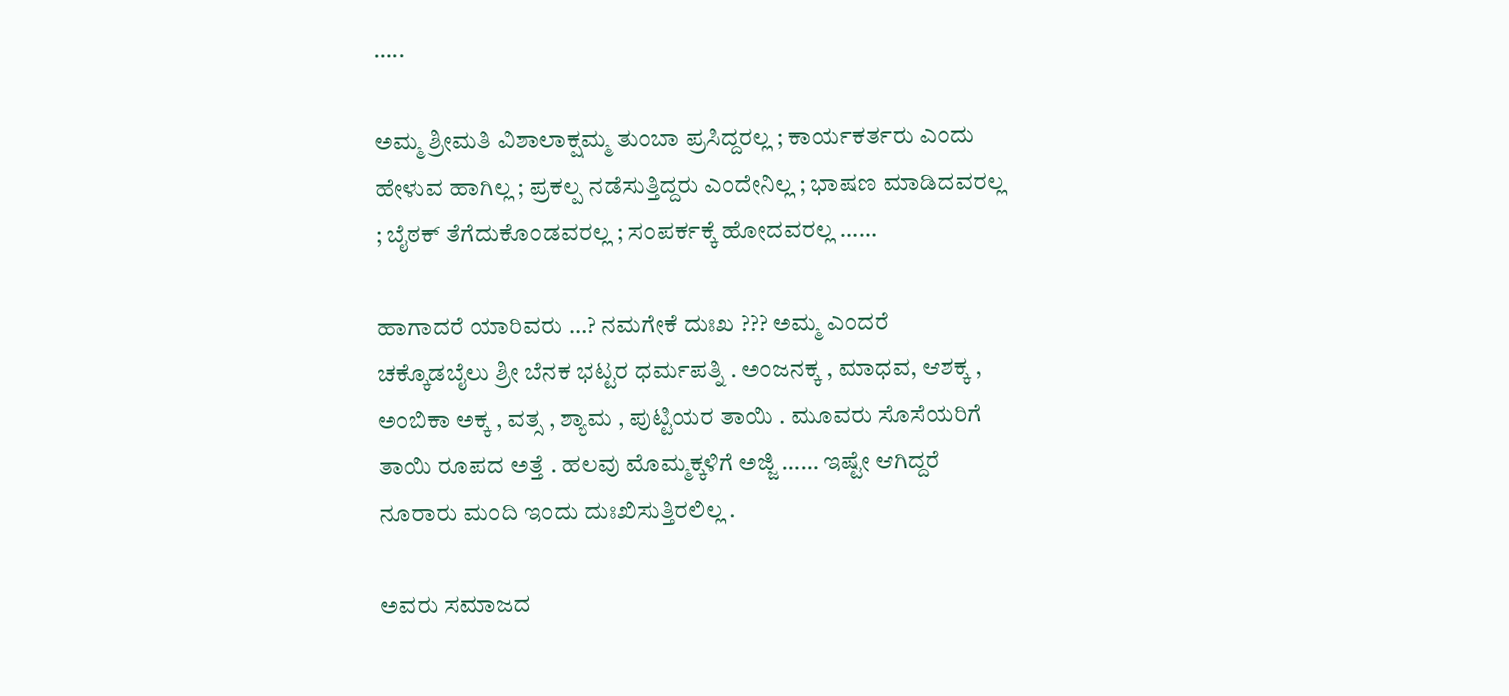…..

ಅಮ್ಮ ಶ್ರೀಮತಿ ವಿಶಾಲಾಕ್ಷಮ್ಮ ತುಂಬಾ ಪ್ರಸಿದ್ದರಲ್ಲ ; ಕಾರ್ಯಕರ್ತರು ಎಂದು ಹೇಳುವ ಹಾಗಿಲ್ಲ ; ಪ್ರಕಲ್ಪ ನಡೆಸುತ್ತಿದ್ದರು ಎಂದೇನಿಲ್ಲ ; ಭಾಷಣ ಮಾಡಿದವರಲ್ಲ ; ಬೈಠಕ್ ತೆಗೆದುಕೊಂಡವರಲ್ಲ ; ಸಂಪರ್ಕಕ್ಕೆ ಹೋದವರಲ್ಲ ……

ಹಾಗಾದರೆ ಯಾರಿವರು …? ನಮಗೇಕೆ ದುಃಖ ??? ಅಮ್ಮ ಎಂದರೆ ಚಕ್ಕೊಡಬೈಲು ಶ್ರೀ ಬೆನಕ ಭಟ್ಟರ ಧರ್ಮಪತ್ನಿ . ಅಂಜನಕ್ಕ , ಮಾಧವ, ಆಶಕ್ಕ , ಅಂಬಿಕಾ ಅಕ್ಕ , ವತ್ಸ , ಶ್ಯಾಮ , ಪುಟ್ಟಿಯರ ತಾಯಿ . ಮೂವರು ಸೊಸೆಯರಿಗೆ ತಾಯಿ ರೂಪದ ಅತ್ತೆ . ಹಲವು ಮೊಮ್ಮಕ್ಕಳಿಗೆ ಅಜ್ಜಿ …… ಇಷ್ಟೇ ಆಗಿದ್ದರೆ ನೂರಾರು ಮಂದಿ ಇಂದು ದುಃಖಿಸುತ್ತಿರಲಿಲ್ಲ .

ಅವರು ಸಮಾಜದ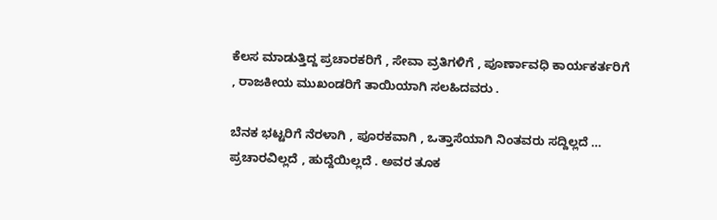ಕೆಲಸ ಮಾಡುತ್ತಿದ್ದ ಪ್ರಚಾರಕರಿಗೆ , ಸೇವಾ ವ್ರತಿಗಳಿಗೆ , ಪೂರ್ಣಾವಧಿ ಕಾರ್ಯಕರ್ತರಿಗೆ , ರಾಜಕೀಯ ಮುಖಂಡರಿಗೆ ತಾಯಿಯಾಗಿ ಸಲಹಿದವರು .

ಬೆನಕ ಭಟ್ಟರಿಗೆ ನೆರಳಾಗಿ , ಪೂರಕವಾಗಿ , ಒತ್ತಾಸೆಯಾಗಿ ನಿಂತವರು ಸದ್ದಿಲ್ಲದೆ … ಪ್ರಚಾರವಿಲ್ಲದೆ , ಹುದ್ದೆಯಿಲ್ಲದೆ . ಅವರ ತೂಕ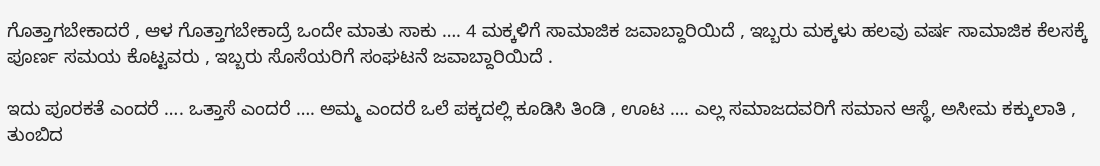ಗೊತ್ತಾಗಬೇಕಾದರೆ , ಆಳ ಗೊತ್ತಾಗಬೇಕಾದ್ರೆ ಒಂದೇ ಮಾತು ಸಾಕು …. 4 ಮಕ್ಕಳಿಗೆ ಸಾಮಾಜಿಕ ಜವಾಬ್ದಾರಿಯಿದೆ , ಇಬ್ಬರು ಮಕ್ಕಳು ಹಲವು ವರ್ಷ ಸಾಮಾಜಿಕ ಕೆಲಸಕ್ಕೆ ಪೂರ್ಣ ಸಮಯ ಕೊಟ್ಟವರು , ಇಬ್ಬರು ಸೊಸೆಯರಿಗೆ ಸಂಘಟನೆ ಜವಾಬ್ದಾರಿಯಿದೆ .

ಇದು ಪೂರಕತೆ ಎಂದರೆ …. ಒತ್ತಾಸೆ ಎಂದರೆ …. ಅಮ್ಮ ಎಂದರೆ ಒಲೆ ಪಕ್ಕದಲ್ಲಿ ಕೂಡಿಸಿ ತಿಂಡಿ , ಊಟ …. ಎಲ್ಲ ಸಮಾಜದವರಿಗೆ ಸಮಾನ ಆಸ್ಥೆ, ಅಸೀಮ ಕಕ್ಕುಲಾತಿ , ತುಂಬಿದ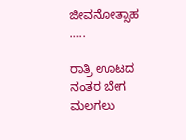ಜೀವನೋತ್ಸಾಹ …..

ರಾತ್ರಿ ಊಟದ ನಂತರ ಬೇಗ ಮಲಗಲು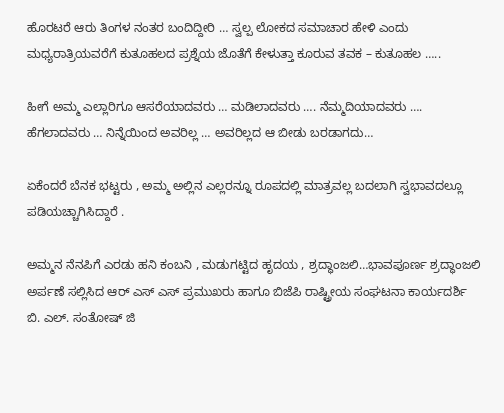ಹೊರಟರೆ ಆರು ತಿಂಗಳ ನಂತರ ಬಂದಿದ್ದೀರಿ … ಸ್ವಲ್ಪ ಲೋಕದ ಸಮಾಚಾರ ಹೇಳಿ ಎಂದು ಮಧ್ಯರಾತ್ರಿಯವರೆಗೆ ಕುತೂಹಲದ ಪ್ರಶ್ನೆಯ ಜೊತೆಗೆ ಕೇಳುತ್ತಾ ಕೂರುವ ತವಕ – ಕುತೂಹಲ …..

ಹೀಗೆ ಅಮ್ಮ ಎಲ್ಲಾರಿಗೂ ಆಸರೆಯಾದವರು … ಮಡಿಲಾದವರು …. ನೆಮ್ಮದಿಯಾದವರು …. ಹೆಗಲಾದವರು … ನಿನ್ನೆಯಿಂದ ಅವರಿಲ್ಲ … ಅವರಿಲ್ಲದ ಆ ಬೀಡು ಬರಡಾಗದು…

ಏಕೆಂದರೆ ಬೆನಕ ಭಟ್ಟರು , ಅಮ್ಮ ಅಲ್ಲಿನ ಎಲ್ಲರನ್ನೂ ರೂಪದಲ್ಲಿ ಮಾತ್ರವಲ್ಲ ಬದಲಾಗಿ ಸ್ವಭಾವದಲ್ಲೂ ಪಡಿಯಚ್ಚಾಗಿಸಿದ್ದಾರೆ .

ಅಮ್ಮನ ನೆನಪಿಗೆ ಎರಡು ಹನಿ ಕಂಬನಿ , ಮಡುಗಟ್ಟಿದ ಹೃದಯ , ಶ್ರದ್ಧಾಂಜಲಿ…ಭಾವಪೂರ್ಣ ಶ್ರದ್ಧಾಂಜಲಿ ಅರ್ಪಣೆ ಸಲ್ಲಿಸಿದ ಆರ್ ಎಸ್ ಎಸ್ ಪ್ರಮುಖರು ಹಾಗೂ ಬಿಜೆಪಿ ರಾಷ್ಟ್ರೀಯ ಸಂಘಟನಾ ಕಾರ್ಯದರ್ಶಿ ಬಿ. ಎಲ್. ಸಂತೋಷ್ ಜಿ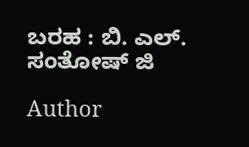ಬರಹ : ಬಿ. ಎಲ್. ಸಂತೋಷ್ ಜಿ

Author